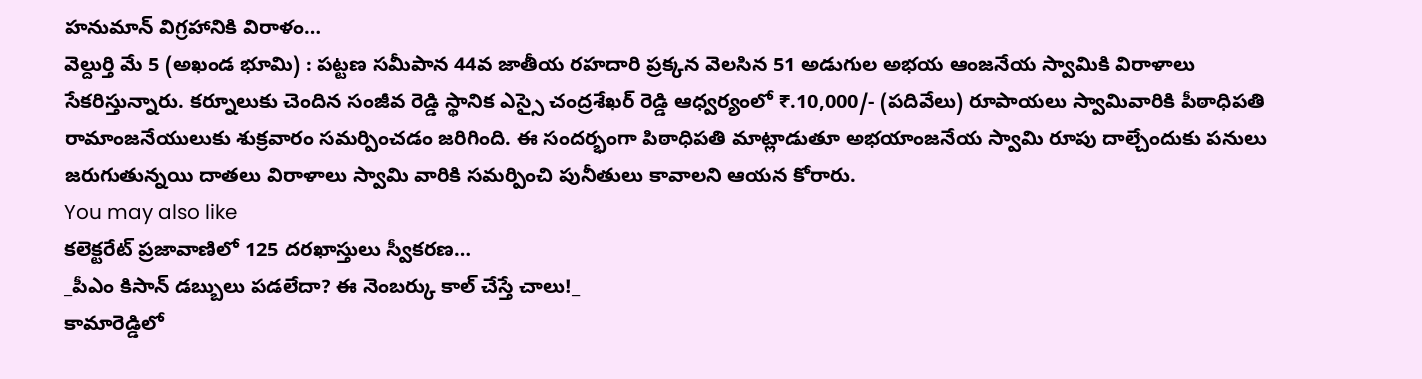హనుమాన్ విగ్రహానికి విరాళం…
వెల్దుర్తి మే 5 (అఖండ భూమి) : పట్టణ సమీపాన 44వ జాతీయ రహదారి ప్రక్కన వెలసిన 51 అడుగుల అభయ ఆంజనేయ స్వామికి విరాళాలు సేకరిస్తున్నారు. కర్నూలుకు చెందిన సంజీవ రెడ్డి స్థానిక ఎస్సై చంద్రశేఖర్ రెడ్డి ఆధ్వర్యంలో ₹.10,000/- (పదివేలు) రూపాయలు స్వామివారికి పీఠాధిపతి రామాంజనేయులుకు శుక్రవారం సమర్పించడం జరిగింది. ఈ సందర్భంగా పిఠాధిపతి మాట్లాడుతూ అభయాంజనేయ స్వామి రూపు దాల్చేందుకు పనులు జరుగుతున్నయి దాతలు విరాళాలు స్వామి వారికి సమర్పించి పునీతులు కావాలని ఆయన కోరారు.
You may also like
కలెక్టరేట్ ప్రజావాణిలో 125 దరఖాస్తులు స్వీకరణ…
_పీఎం కిసాన్ డబ్బులు పడలేదా? ఈ నెంబర్కు కాల్ చేస్తే చాలు!_
కామారెడ్డిలో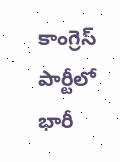కాంగ్రెస్ పార్టీలో భారీ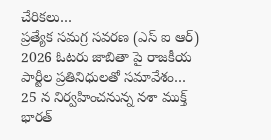చేరికలు…
ప్రత్యేక సమగ్ర సవరణ (ఎస్ ఐ ఆర్) 2026 ఓటరు జాబితా పై రాజకీయ పార్టీల ప్రతినిధులతో సమావేశం…
25 న నిర్వహించనున్న నశా ముక్త్ భారత్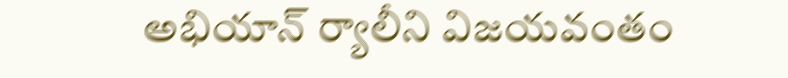అభియాన్ ర్యాలీని విజయవంతం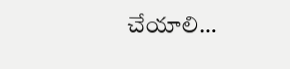చేయాలి…